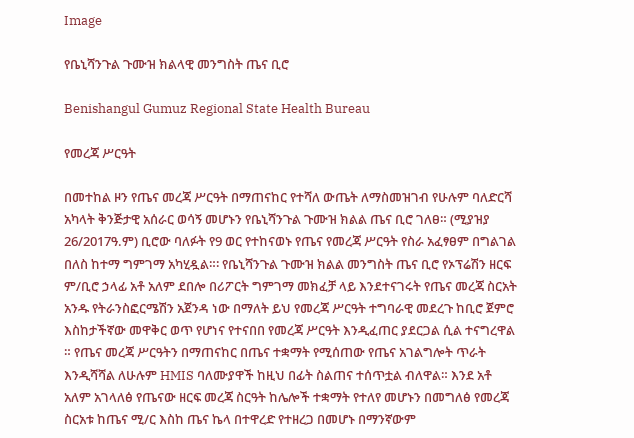Image

የቤኒሻንጉል ጉሙዝ ክልላዊ መንግስት ጤና ቢሮ

Benishangul Gumuz Regional State Health Bureau

የመረጃ ሥርዓት

በመተከል ዞን የጤና መረጃ ሥርዓት በማጠናከር የተሻለ ውጤት ለማስመዝገብ የሁሉም ባለድርሻ አካላት ቅንጅታዊ አሰራር ወሳኝ መሆኑን የቤኒሻንጉል ጉሙዝ ክልል ጤና ቢሮ ገለፀ። (ሚያዝያ 26/2017ዓ.ም) ቢሮው ባለፉት የ9 ወር የተከናወኑ የጤና የመረጃ ሥርዓት የስራ አፈፃፀም በግልገል በለስ ከተማ ግምገማ አካሂዷል።፡ የቤኒሻንጉል ጉሙዝ ክልል መንግስት ጤና ቢሮ የኦፕሬሽን ዘርፍ ም/ቢሮ ኃላፊ አቶ አለም ደበሎ በሪፖርት ግምገማ መክፈቻ ላይ እንደተናገሩት የጤና መረጃ ስርአት አንዱ የትራንስፎርሜሽን አጀንዳ ነው በማለት ይህ የመረጃ ሥርዓት ተግባራዊ መደረጉ ከቢሮ ጀምሮ እስከታችኛው መዋቅር ወጥ የሆነና የተናበበ የመረጃ ሥርዓት እንዲፈጠር ያደርጋል ሲል ተናግረዋል ። የጤና መረጃ ሥርዓትን በማጠናከር በጤና ተቋማት የሚሰጠው የጤና አገልግሎት ጥራት እንዲሻሻል ለሁሉም HMIS ባለሙያዋች ከዚህ በፊት ስልጠና ተሰጥቷል ብለዋል። እንደ አቶ አለም አገላለፅ የጤናው ዘርፍ መረጃ ስርዓት ከሌሎች ተቋማት የተለየ መሆኑን በመግለፅ የመረጃ ስርአቱ ከጤና ሚ/ር እስከ ጤና ኬላ በተዋረድ የተዘረጋ በመሆኑ በማንኛውም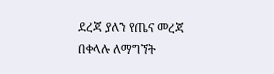ደረጃ ያለን የጤና መረጃ በቀላሉ ለማግኘት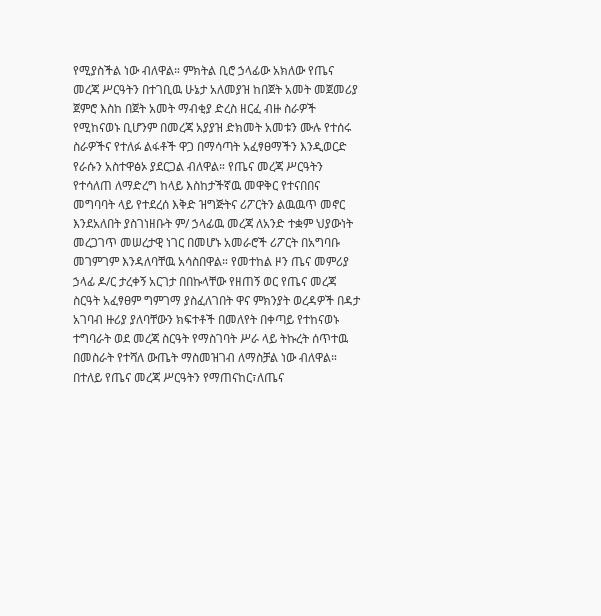የሚያስችል ነው ብለዋል። ምክትል ቢሮ ኃላፊው አክለው የጤና መረጃ ሥርዓትን በተገቢዉ ሁኔታ አለመያዝ ከበጀት አመት መጀመሪያ ጀምሮ እስከ በጀት አመት ማብቂያ ድረስ ዘርፈ ብዙ ስራዎች የሚከናወኑ ቢሆንም በመረጃ አያያዝ ድክመት አመቱን ሙሉ የተሰሩ ስራዎችና የተለፉ ልፋቶች ዋጋ በማሳጣት አፈፃፀማችን እንዲወርድ የራሱን አስተዋፅኦ ያደርጋል ብለዋል። የጤና መረጃ ሥርዓትን የተሳለጠ ለማድረግ ከላይ እስከታችኛዉ መዋቅር የተናበበና መግባባት ላይ የተደረሰ እቅድ ዝግጅትና ሪፖርትን ልዉዉጥ መኖር እንደአለበት ያስገነዘቡት ም/ ኃላፊዉ መረጃ ለአንድ ተቋም ህያውነት መረጋገጥ መሠረታዊ ነገር በመሆኑ አመራሮች ሪፖርት በአግባቡ መገምገም እንዳለባቸዉ አሳስበዋል። የመተከል ዞን ጤና መምሪያ ኃላፊ ዶ/ር ታረቀኝ አርገታ በበኩላቸው የዘጠኝ ወር የጤና መረጃ ስርዓት አፈፃፀም ግምገማ ያስፈለገበት ዋና ምክንያት ወረዳዎች በዳታ አገባብ ዙሪያ ያለባቸውን ክፍተቶች በመለየት በቀጣይ የተከናወኑ ተግባራት ወደ መረጃ ስርዓት የማስገባት ሥራ ላይ ትኩረት ሰጥተዉ በመስራት የተሻለ ውጤት ማስመዝገብ ለማስቻል ነው ብለዋል። በተለይ የጤና መረጃ ሥርዓትን የማጠናከር፣ለጤና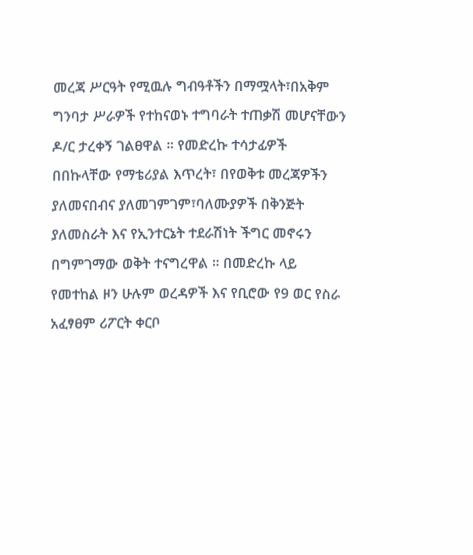መረጃ ሥርዓት የሚዉሉ ግብዓቶችን በማሟላት፣በአቅም ግንባታ ሥራዎች የተከናወኑ ተግባራት ተጠቃሽ መሆናቸውን ዶ/ር ታረቀኝ ገልፀዋል ። የመድረኩ ተሳታፊዎች በበኩላቸው የማቴሪያል እጥረት፣ በየወቅቱ መረጃዎችን ያለመናበብና ያለመገምገም፣ባለሙያዎች በቅንጅት ያለመስራት እና የኢንተርኔት ተደራሽነት ችግር መኖሩን በግምገማው ወቅት ተናግረዋል ። በመድረኩ ላይ የመተከል ዞን ሁሉም ወረዳዎች እና የቢሮው የ9 ወር የስራ አፈፃፀም ሪፖርት ቀርቦ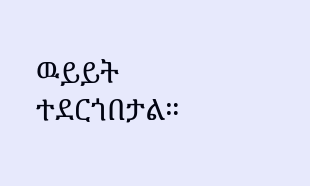ዉይይት ተደርጎበታል።